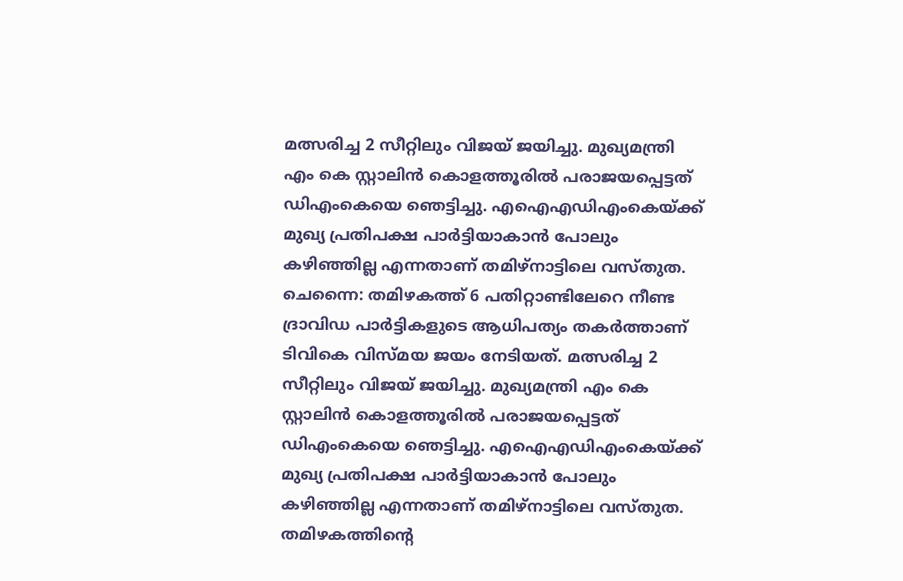മത്സരിച്ച 2 സീറ്റിലും വിജയ് ജയിച്ചു. മുഖ്യമന്ത്രി എം കെ സ്റ്റാലിൻ കൊളത്തൂരിൽ പരാജയപ്പെട്ടത് ഡിഎംകെയെ ഞെട്ടിച്ചു. എഐഎഡിഎംകെയ്ക്ക് മുഖ്യ പ്രതിപക്ഷ പാർട്ടിയാകാൻ പോലും കഴിഞ്ഞില്ല എന്നതാണ് തമിഴ്നാട്ടിലെ വസ്തുത.
ചെന്നൈ: തമിഴകത്ത് 6 പതിറ്റാണ്ടിലേറെ നീണ്ട ദ്രാവിഡ പാർട്ടികളുടെ ആധിപത്യം തകർത്താണ് ടിവികെ വിസ്മയ ജയം നേടിയത്. മത്സരിച്ച 2 സീറ്റിലും വിജയ് ജയിച്ചു. മുഖ്യമന്ത്രി എം കെ സ്റ്റാലിൻ കൊളത്തൂരിൽ പരാജയപ്പെട്ടത് ഡിഎംകെയെ ഞെട്ടിച്ചു. എഐഎഡിഎംകെയ്ക്ക് മുഖ്യ പ്രതിപക്ഷ പാർട്ടിയാകാൻ പോലും കഴിഞ്ഞില്ല എന്നതാണ് തമിഴ്നാട്ടിലെ വസ്തുത.
തമിഴകത്തിൻ്റെ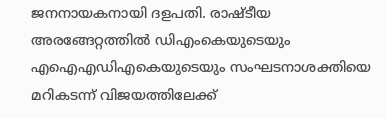ജനനായകനായി ദളപതി. രാഷ്ടീയ അരങ്ങേറ്റത്തിൽ ഡിഎംകെയുടെയും എഐഎഡിഎകെയുടെയും സംഘടനാശക്തിയെ മറികടന്ന് വിജയത്തിലേക്ക്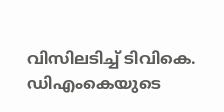വിസിലടിച്ച് ടിവികെ. ഡിഎംകെയുടെ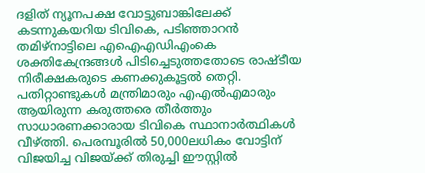ദളിത് ന്യൂനപക്ഷ വോട്ടുബാങ്കിലേക്ക് കടന്നുകയറിയ ടിവികെ, പടിഞ്ഞാറൻ തമിഴ്നാട്ടിലെ എഐഎഡിഎംകെ ശക്തികേന്ദ്രങ്ങൾ പിടിച്ചെടുത്തതോടെ രാഷ്ടീയ നിരീക്ഷകരുടെ കണക്കുകൂട്ടൽ തെറ്റി. പതിറ്റാണ്ടുകൾ മന്ത്രിമാരും എഎൽഎമാരും ആയിരുന്ന കരുത്തരെ തീർത്തും സാധാരണക്കാരായ ടിവികെ സ്ഥാനാർത്ഥികൾ വീഴ്ത്തി. പെരമ്പൂരിൽ 50,000ലധികം വോട്ടിന് വിജയിച്ച വിജയ്ക്ക് തിരുച്ചി ഈസ്റ്റിൽ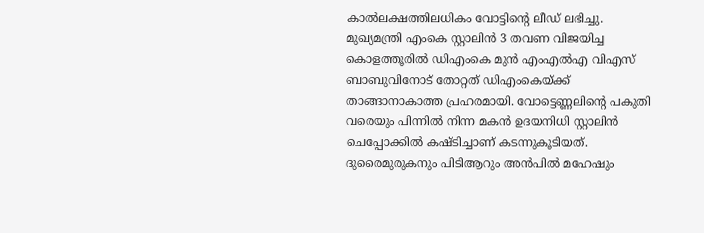കാൽലക്ഷത്തിലധികം വോട്ടിൻ്റെ ലീഡ് ലഭിച്ചു. മുഖ്യമന്ത്രി എംകെ സ്റ്റാലിൻ 3 തവണ വിജയിച്ച കൊളത്തൂരിൽ ഡിഎംകെ മുൻ എംഎൽഎ വിഎസ് ബാബുവിനോട് തോറ്റത് ഡിഎംകെയ്ക്ക് താങ്ങാനാകാത്ത പ്രഹരമായി. വോട്ടെണ്ണലിൻ്റെ പകുതി വരെയും പിന്നിൽ നിന്ന മകൻ ഉദയനിധി സ്റ്റാലിൻ ചെപ്പോക്കിൽ കഷ്ടിച്ചാണ് കടന്നുകൂടിയത്. ദുരൈമുരുകനും പിടിആറും അൻപിൽ മഹേഷും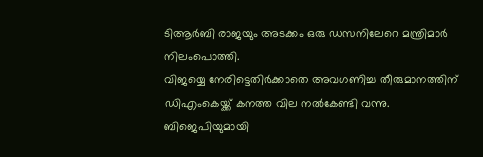ടിആർബി രാജയും അടക്കം ഒരു ഡസനിലേറെ മന്ത്രിമാർ നിലംപൊത്തി.
വിജയ്യെ നേരിട്ടെതിർക്കാതെ അവഗണിച്ച തീരുമാനത്തിന് ഡിഎംകെയ്ക്ക് കനത്ത വില നൽകേണ്ടി വന്നു. ബിജെപിയുമായി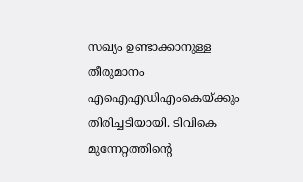സഖ്യം ഉണ്ടാക്കാനുള്ള തീരുമാനം എഐഎഡിഎംകെയ്ക്കും തിരിച്ചടിയായി. ടിവികെ മുന്നേറ്റത്തിൻ്റെ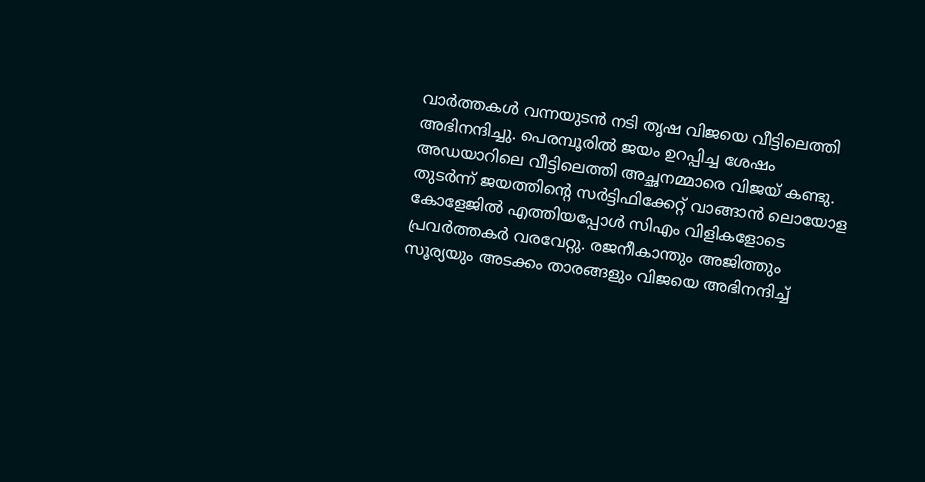വാർത്തകൾ വന്നയുടൻ നടി തൃഷ വിജയെ വീട്ടിലെത്തി അഭിനന്ദിച്ചു. പെരമ്പൂരിൽ ജയം ഉറപ്പിച്ച ശേഷം അഡയാറിലെ വീട്ടിലെത്തി അച്ഛനമ്മാരെ വിജയ് കണ്ടു. തുടർന്ന് ജയത്തിൻ്റെ സർട്ടിഫിക്കേറ്റ് വാങ്ങാൻ ലൊയോള കോളേജിൽ എത്തിയപ്പോൾ സിഎം വിളികളോടെ പ്രവർത്തകർ വരവേറ്റു. രജനീകാന്തും അജിത്തും സൂര്യയും അടക്കം താരങ്ങളും വിജയെ അഭിനന്ദിച്ച്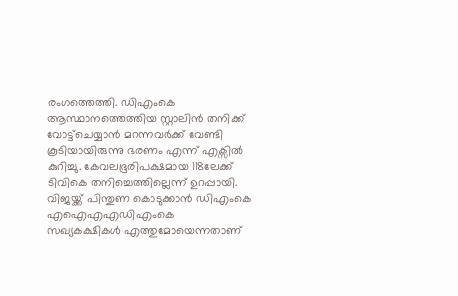രംഗത്തെത്തി. ഡിഎംകെ ആസ്ഥാനത്തെത്തിയ സ്റ്റാലിൻ തനിക്ക് വോട്ട്ചെയ്യാൻ മറന്നവർക്ക് വേണ്ടി കൂടിയായിരുന്നു ഭരണം എന്ന് എക്സിൽ കുറിച്ചു. കേവലഭൂരിപക്ഷമായ 118ലേക്ക് ടിവികെ തനിച്ചെത്തില്ലെന്ന് ഉറപ്പായി. വിജയ്ക്ക് പിന്തുണ കൊടുക്കാൻ ഡിഎംകെ എഐഎഎഡിഎംകെ
സഖ്യകക്ഷികൾ എത്തുമോയെന്നതാണ്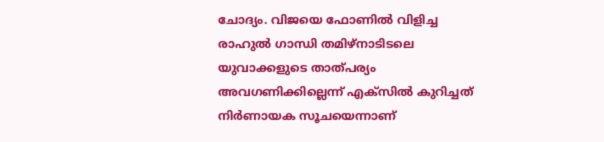ചോദ്യം. വിജയെ ഫോണിൽ വിളിച്ച രാഹുൽ ഗാന്ധി തമിഴ്നാടിടലെ യുവാക്കളുടെ താത്പര്യം അവഗണിക്കില്ലെന്ന് എക്സിൽ കുറിച്ചത് നിർണായക സൂചയെന്നാണ്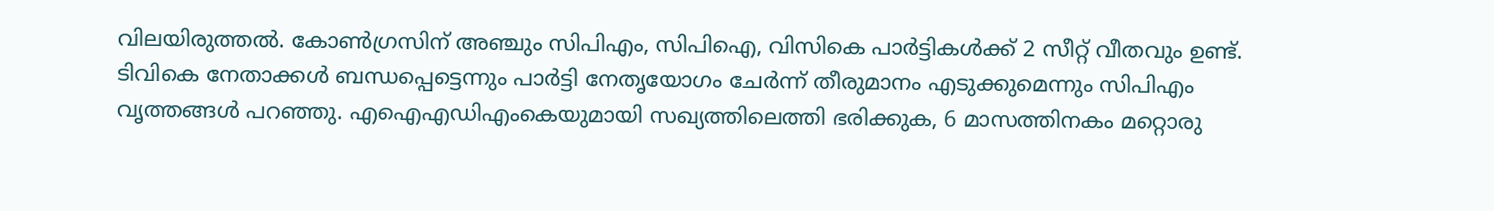വിലയിരുത്തൽ. കോൺഗ്രസിന് അഞ്ചും സിപിഎം, സിപിഐ, വിസികെ പാർട്ടികൾക്ക് 2 സീറ്റ് വീതവും ഉണ്ട്. ടിവികെ നേതാക്കൾ ബന്ധപ്പെട്ടെന്നും പാർട്ടി നേതൃയോഗം ചേർന്ന് തീരുമാനം എടുക്കുമെന്നും സിപിഎം വൃത്തങ്ങൾ പറഞ്ഞു. എഐഎഡിഎംകെയുമായി സഖ്യത്തിലെത്തി ഭരിക്കുക, 6 മാസത്തിനകം മറ്റൊരു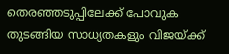തെരഞ്ഞടുപ്പിലേക്ക് പോവുക തുടങ്ങിയ സാധ്യതകളും വിജയ്ക്ക്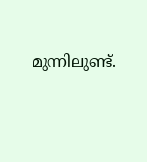മുന്നിലുണ്ട്.